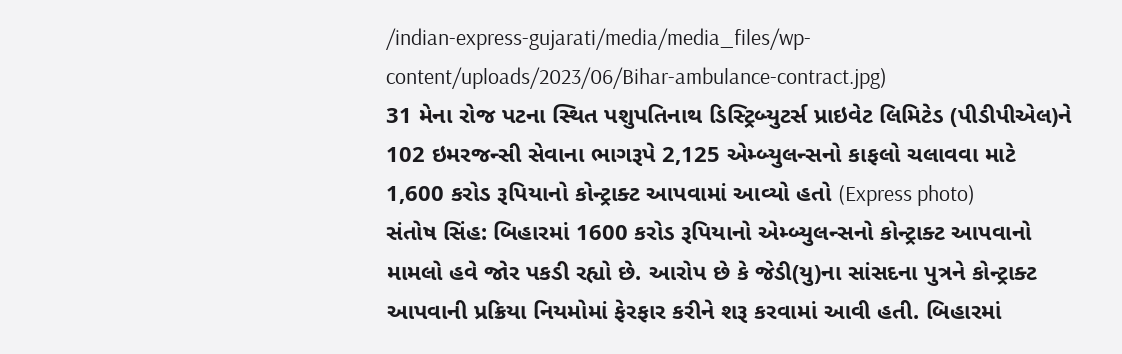/indian-express-gujarati/media/media_files/wp-content/uploads/2023/06/Bihar-ambulance-contract.jpg)
31 મેના રોજ પટના સ્થિત પશુપતિનાથ ડિસ્ટ્રિબ્યુટર્સ પ્રાઇવેટ લિમિટેડ (પીડીપીએલ)ને 102 ઇમરજન્સી સેવાના ભાગરૂપે 2,125 એમ્બ્યુલન્સનો કાફલો ચલાવવા માટે 1,600 કરોડ રૂપિયાનો કોન્ટ્રાક્ટ આપવામાં આવ્યો હતો (Express photo)
સંતોષ સિંહ: બિહારમાં 1600 કરોડ રૂપિયાનો એમ્બ્યુલન્સનો કોન્ટ્રાક્ટ આપવાનો મામલો હવે જોર પકડી રહ્યો છે. આરોપ છે કે જેડી(યુ)ના સાંસદના પુત્રને કોન્ટ્રાક્ટ આપવાની પ્રક્રિયા નિયમોમાં ફેરફાર કરીને શરૂ કરવામાં આવી હતી. બિહારમાં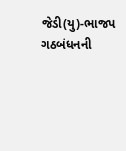જેડી(યુ)-ભાજપ ગઠબંધનની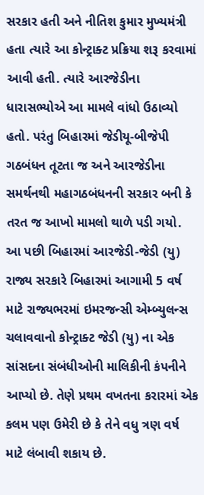સરકાર હતી અને નીતિશ કુમાર મુખ્યમંત્રી હતા ત્યારે આ કોન્ટ્રાક્ટ પ્રક્રિયા શરૂ કરવામાં આવી હતી. ત્યારે આરજેડીના ધારાસભ્યોએ આ મામલે વાંધો ઉઠાવ્યો હતો. પરંતુ બિહારમાં જેડીયૂ-બીજેપી ગઠબંધન તૂટતા જ અને આરજેડીના સમર્થનથી મહાગઠબંધનની સરકાર બની કે તરત જ આખો મામલો થાળે પડી ગયો.
આ પછી બિહારમાં આરજેડી-જેડી (યુ) રાજ્ય સરકારે બિહારમાં આગામી 5 વર્ષ માટે રાજ્યભરમાં ઇમરજન્સી એમ્બ્યુલન્સ ચલાવવાનો કોન્ટ્રાક્ટ જેડી (યુ) ના એક સાંસદના સંબંધીઓની માલિકીની કંપનીને આપ્યો છે. તેણે પ્રથમ વખતના કરારમાં એક કલમ પણ ઉમેરી છે કે તેને વધુ ત્રણ વર્ષ માટે લંબાવી શકાય છે.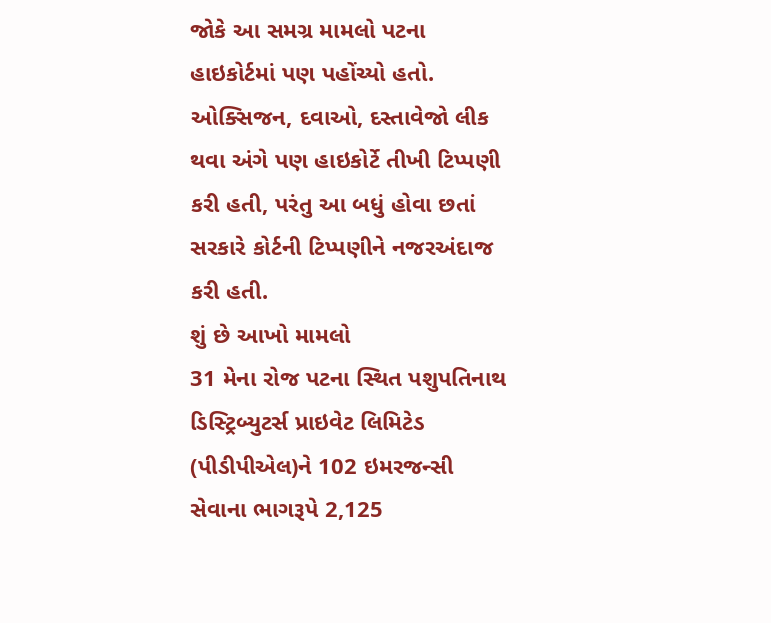જોકે આ સમગ્ર મામલો પટના હાઇકોર્ટમાં પણ પહોંચ્યો હતો. ઓક્સિજન, દવાઓ, દસ્તાવેજો લીક થવા અંગે પણ હાઇકોર્ટે તીખી ટિપ્પણી કરી હતી, પરંતુ આ બધું હોવા છતાં સરકારે કોર્ટની ટિપ્પણીને નજરઅંદાજ કરી હતી.
શું છે આખો મામલો
31 મેના રોજ પટના સ્થિત પશુપતિનાથ ડિસ્ટ્રિબ્યુટર્સ પ્રાઇવેટ લિમિટેડ (પીડીપીએલ)ને 102 ઇમરજન્સી સેવાના ભાગરૂપે 2,125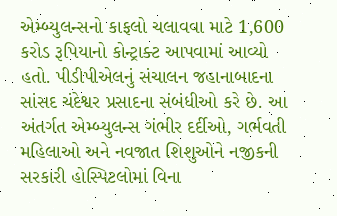એમ્બ્યુલન્સનો કાફલો ચલાવવા માટે 1,600 કરોડ રૂપિયાનો કોન્ટ્રાક્ટ આપવામાં આવ્યો હતો. પીડીપીએલનું સંચાલન જહાનાબાદના સાંસદ ચંદેશ્વર પ્રસાદના સંબંધીઓ કરે છે. આ અંતર્ગત એમ્બ્યુલન્સ ગંભીર દર્દીઓ, ગર્ભવતી મહિલાઓ અને નવજાત શિશુઓને નજીકની સરકારી હોસ્પિટલોમાં વિના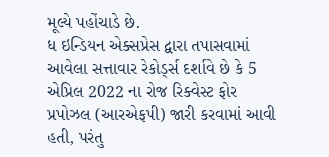મૂલ્યે પહોંચાડે છે.
ધ ઇન્ડિયન એક્સપ્રેસ દ્વારા તપાસવામાં આવેલા સત્તાવાર રેકોર્ડ્સ દર્શાવે છે કે 5 એપ્રિલ 2022 ના રોજ રિક્વેસ્ટ ફોર પ્રપોઝલ (આરએફપી) જારી કરવામાં આવી હતી, પરંતુ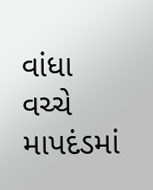વાંધા વચ્ચે માપદંડમાં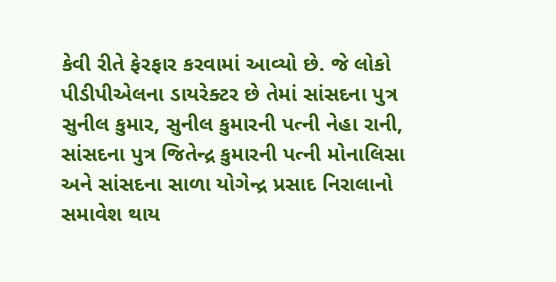કેવી રીતે ફેરફાર કરવામાં આવ્યો છે. જે લોકો પીડીપીએલના ડાયરેક્ટર છે તેમાં સાંસદના પુત્ર સુનીલ કુમાર, સુનીલ કુમારની પત્ની નેહા રાની, સાંસદના પુત્ર જિતેન્દ્ર કુમારની પત્ની મોનાલિસા અને સાંસદના સાળા યોગેન્દ્ર પ્રસાદ નિરાલાનો સમાવેશ થાય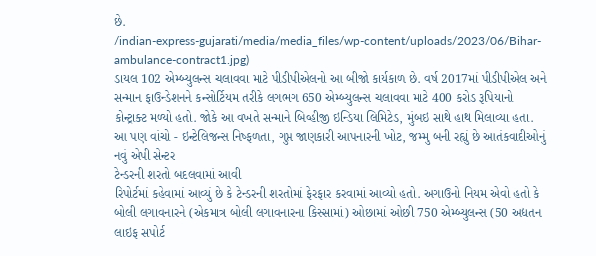છે.
/indian-express-gujarati/media/media_files/wp-content/uploads/2023/06/Bihar-ambulance-contract1.jpg)
ડાયલ 102 એમ્બ્યુલન્સ ચલાવવા માટે પીડીપીએલનો આ બીજો કાર્યકાળ છે. વર્ષ 2017માં પીડીપીએલ અને સન્માન ફાઉન્ડેશનને કન્સોર્ટિયમ તરીકે લગભગ 650 એમ્બ્યુલન્સ ચલાવવા માટે 400 કરોડ રૂપિયાનો કોન્ટ્રાક્ટ મળ્યો હતો. જોકે આ વખતે સન્માને બિવ્હીજી ઇન્ડિયા લિમિટેડ, મુંબઇ સાથે હાથ મિલાવ્યા હતા.
આ પણ વાંચો - ઇન્ટેલિજન્સ નિષ્ફળતા, ગુપ્ત જાણકારી આપનારની ખોટ, જમ્મુ બની રહ્યું છે આતંકવાદીઓનું નવું એપી સેન્ટર
ટેન્ડરની શરતો બદલવામાં આવી
રિપોર્ટમાં કહેવામાં આવ્યું છે કે ટેન્ડરની શરતોમાં ફેરફાર કરવામાં આવ્યો હતો. અગાઉનો નિયમ એવો હતો કે બોલી લગાવનારને (એકમાત્ર બોલી લગાવનારના કિસ્સામાં) ઓછામાં ઓછી 750 એમ્બ્યુલન્સ (50 અદ્યતન લાઇફ સપોર્ટ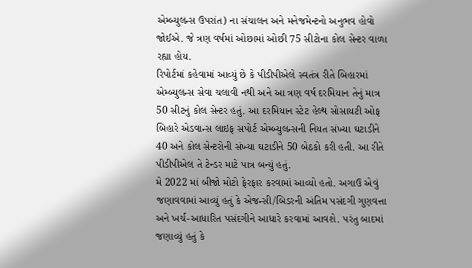એમ્બ્યુલન્સ ઉપરાંત) ના સંચાલન અને મનેજમેન્ટનો અનુભવ હોવો જોઈએ. જે ત્રણ વર્ષમાં ઓછામાં ઓછી 75 સીટોના કોલ સેન્ટર વાળા રહ્યા હોય.
રિપોર્ટમાં કહેવામાં આવ્યું છે કે પીડીપીએલે સ્વતંત્ર રીતે બિહારમાં એમ્બ્યુલન્સ સેવા ચલાવી નથી અને આ ત્રણ વર્ષ દરમિયાન તેનું માત્ર 50 સીટનું કોલ સેન્ટર હતું. આ દરમિયાન સ્ટેટ હેલ્થ સોસાયટી ઓફ બિહારે એડવાન્સ લાઇફ સપોર્ટ એમ્બ્યુલન્સની નિયત સંખ્યા ઘટાડીને 40 અને કોલ સેન્ટરોની સંખ્યા ઘટાડીને 50 બેઠકો કરી હતી. આ રીતે પીડીપીએલ તે ટેન્ડર માટે પાત્ર બન્યું હતું.
મે 2022 માં બીજો મોટો ફેરફાર કરવામાં આવ્યો હતો. અગાઉ એવું જણાવવામાં આવ્યું હતું કે એજન્સી/બિડરની અંતિમ પસંદગી ગુણવત્તા અને ખર્ચ-આધારિત પસંદગીને આધારે કરવામાં આવશે. પરંતુ બાદમાં જણાવ્યું હતું કે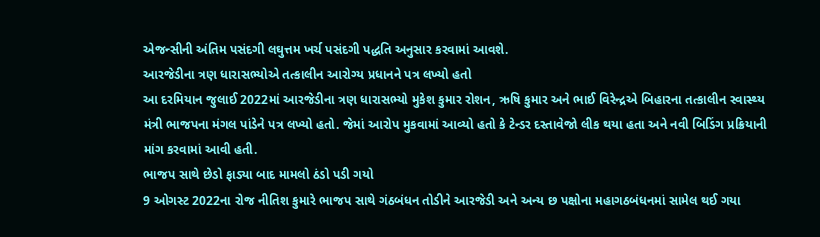એજન્સીની અંતિમ પસંદગી લઘુત્તમ ખર્ચ પસંદગી પદ્ધતિ અનુસાર કરવામાં આવશે.
આરજેડીના ત્રણ ધારાસભ્યોએ તત્કાલીન આરોગ્ય પ્રધાનને પત્ર લખ્યો હતો
આ દરમિયાન જુલાઈ 2022માં આરજેડીના ત્રણ ધારાસભ્યો મુકેશ કુમાર રોશન, ઋષિ કુમાર અને ભાઈ વિરેન્દ્રએ બિહારના તત્કાલીન સ્વાસ્થ્ય મંત્રી ભાજપના મંગલ પાંડેને પત્ર લખ્યો હતો. જેમાં આરોપ મુકવામાં આવ્યો હતો કે ટેન્ડર દસ્તાવેજો લીક થયા હતા અને નવી બિડિંગ પ્રક્રિયાની માંગ કરવામાં આવી હતી.
ભાજપ સાથે છેડો ફાડ્યા બાદ મામલો ઠંડો પડી ગયો
9 ઓગસ્ટ 2022ના રોજ નીતિશ કુમારે ભાજપ સાથે ગંઠબંધન તોડીને આરજેડી અને અન્ય છ પક્ષોના મહાગઠબંધનમાં સામેલ થઈ ગયા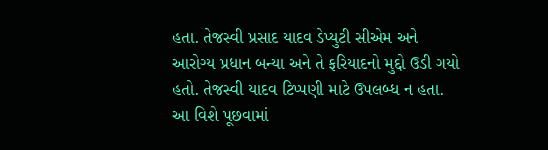હતા. તેજસ્વી પ્રસાદ યાદવ ડેપ્યુટી સીએમ અને આરોગ્ય પ્રધાન બન્યા અને તે ફરિયાદનો મુદ્દો ઉડી ગયો હતો. તેજસ્વી યાદવ ટિપ્પણી માટે ઉપલબ્ધ ન હતા. આ વિશે પૂછવામાં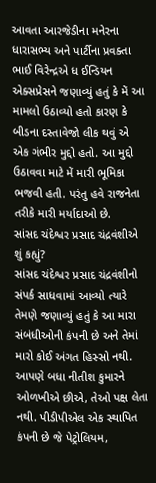આવતા આરજેડીના મનેરના ધારાસભ્ય અને પાર્ટીના પ્રવક્તા ભાઈ વિરેન્દ્રએ ધ ઈન્ડિયન એક્સપ્રેસને જણાવ્યું હતું કે મેં આ મામલો ઉઠાવ્યો હતો કારણ કે બીડના દસ્તાવેજો લીક થવું એ એક ગંભીર મુદ્દો હતો. આ મુદ્દો ઉઠાવવા માટે મેં મારી ભૂમિકા ભજવી હતી. પરંતુ હવે રાજનેતા તરીકે મારી મર્યાદાઓ છે.
સાંસદ ચંદેશ્વર પ્રસાદ ચંદ્રવંશીએ શું કહ્યું?
સાંસદ ચંદેશ્વર પ્રસાદ ચંદ્રવંશીનો સંપર્ક સાધવામાં આવ્યો ત્યારે તેમણે જણાવ્યું હતું કે આ મારા સંબંધીઓની કંપની છે અને તેમાં મારો કોઈ અંગત હિસ્સો નથી. આપણે બધા નીતીશ કુમારને ઓળખીએ છીએ, તેઓ પક્ષ લેતા નથી. પીડીપીએલ એક સ્થાપિત કંપની છે જે પેટ્રોલિયમ,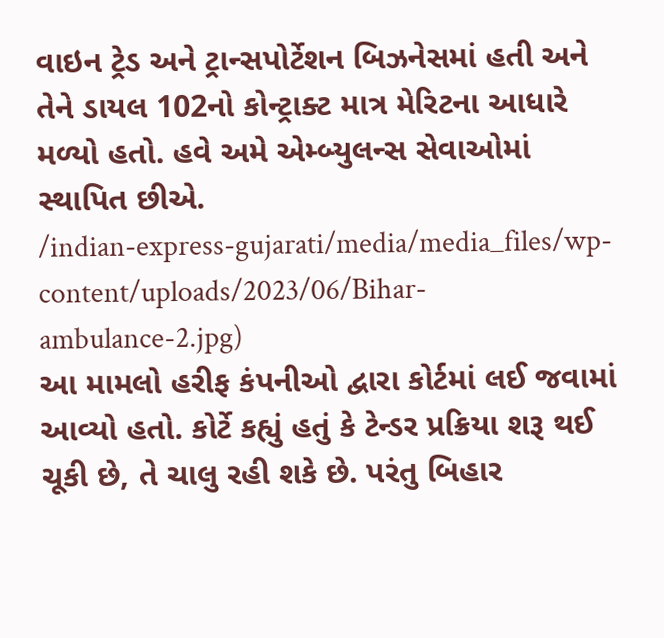વાઇન ટ્રેડ અને ટ્રાન્સપોર્ટેશન બિઝનેસમાં હતી અને તેને ડાયલ 102નો કોન્ટ્રાક્ટ માત્ર મેરિટના આધારે મળ્યો હતો. હવે અમે એમ્બ્યુલન્સ સેવાઓમાં સ્થાપિત છીએ.
/indian-express-gujarati/media/media_files/wp-content/uploads/2023/06/Bihar-ambulance-2.jpg)
આ મામલો હરીફ કંપનીઓ દ્વારા કોર્ટમાં લઈ જવામાં આવ્યો હતો. કોર્ટે કહ્યું હતું કે ટેન્ડર પ્રક્રિયા શરૂ થઈ ચૂકી છે, તે ચાલુ રહી શકે છે. પરંતુ બિહાર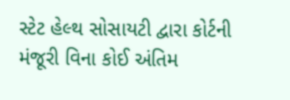સ્ટેટ હેલ્થ સોસાયટી દ્વારા કોર્ટની મંજૂરી વિના કોઈ અંતિમ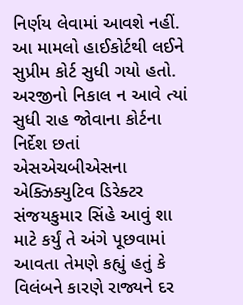નિર્ણય લેવામાં આવશે નહીં. આ મામલો હાઈકોર્ટથી લઈને સુપ્રીમ કોર્ટ સુધી ગયો હતો.
અરજીનો નિકાલ ન આવે ત્યાં સુધી રાહ જોવાના કોર્ટના નિર્દેશ છતાં એસએચબીએસના એક્ઝિક્યુટિવ ડિરેક્ટર સંજયકુમાર સિંહે આવું શા માટે કર્યું તે અંગે પૂછવામાં આવતા તેમણે કહ્યું હતું કે વિલંબને કારણે રાજ્યને દર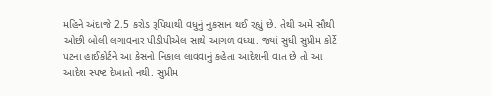મહિને અંદાજે 2.5 કરોડ રૂપિયાથી વધુનું નુકસાન થઈ રહ્યું છે. તેથી અમે સૌથી ઓછી બોલી લગાવનાર પીડીપીએલ સાથે આગળ વધ્યા. જ્યાં સુધી સુપ્રીમ કોર્ટે પટના હાઈકોર્ટને આ કેસનો નિકાલ લાવવાનું કહેતા આદેશની વાત છે તો આ આદેશ સ્પષ્ટ દેખાતો નથી. સુપ્રીમ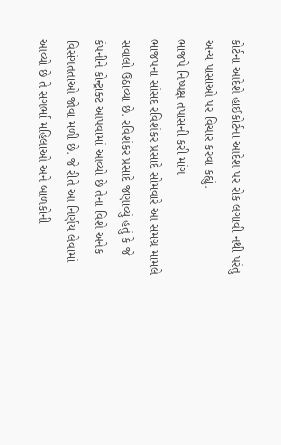કોર્ટના આદેશે હાઈકોર્ટના આદેશ પર રોક લગાવી નથી પરંતુ અન્ય પાસાઓ પર વિચાર કરવા કહ્યું.
ભાજપે નિષ્પક્ષ તપાસની કરી માંગ
ભાજપના સાંસદ રવિશંકર પ્રસાદે સોમવારે આ સમગ્ર મામલે સવાલો ઉઠાવ્યા છે. રવિશંકર પ્રસાદે જણાવ્યું હતું કે જે કંપનીને કોન્ટ્રાક્ટ આપવામાં આવ્યો છે તેના વિશે અનેક વિસંગતતાઓ જોવા મળી છે. જે રીતે આ નિર્ણય લેવામાં આવ્યો છે તે સગર્ભા મહિલાઓ અને બાળકોની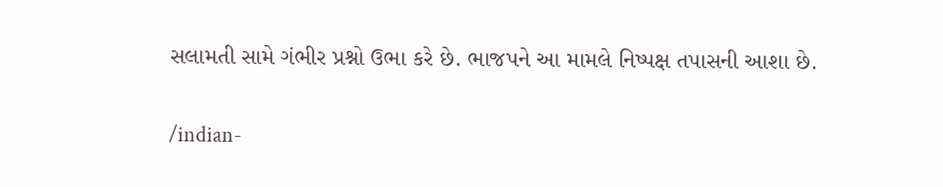સલામતી સામે ગંભીર પ્રશ્નો ઉભા કરે છે. ભાજપને આ મામલે નિષ્પક્ષ તપાસની આશા છે.


/indian-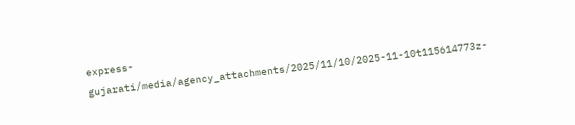express-gujarati/media/agency_attachments/2025/11/10/2025-11-10t115614773z-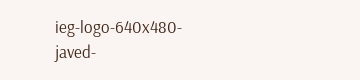ieg-logo-640x480-javed-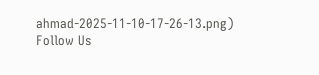ahmad-2025-11-10-17-26-13.png)
Follow Us